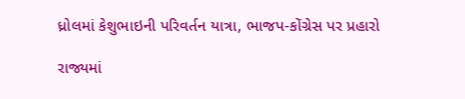ધ્રોલમાં કેશુભાઇની પરિવર્તન યાત્રા, ભાજપ-કોંગ્રેસ પર પ્રહારો

રાજ્યમાં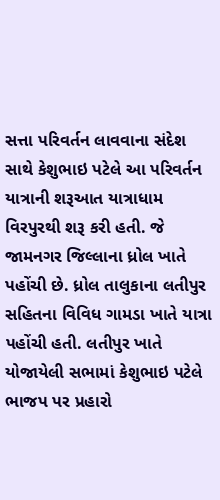સત્તા પરિવર્તન લાવવાના સંદેશ સાથે કેશુભાઇ પટેલે આ પરિવર્તન યાત્રાની શરૂઆત યાત્રાધામ વિરપુરથી શરૂ કરી હતી. જે જામનગર જિલ્લાના ધ્રોલ ખાતે પહોંચી છે. ધ્રોલ તાલુકાના લતીપુર સહિતના વિવિધ ગામડા ખાતે યાત્રા પહોંચી હતી. લતીપુર ખાતે યોજાયેલી સભામાં કેશુભાઇ પટેલે ભાજપ પર પ્રહારો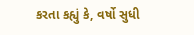કરતા કહ્યું કે, વર્ષો સુધી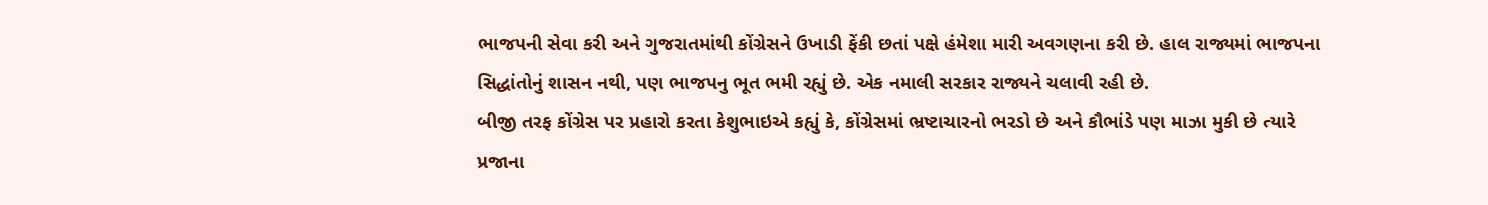ભાજપની સેવા કરી અને ગુજરાતમાંથી કોંગ્રેસને ઉખાડી ફેંકી છતાં પક્ષે હંમેશા મારી અવગણના કરી છે. હાલ રાજ્યમાં ભાજપના સિદ્ધાંતોનું શાસન નથી, પણ ભાજપનુ ભૂત ભમી રહ્યું છે. એક નમાલી સરકાર રાજ્યને ચલાવી રહી છે.
બીજી તરફ કોંગ્રેસ પર પ્રહારો કરતા કેશુભાઇએ કહ્યું કે, કોંગ્રેસમાં ભ્રષ્ટાચારનો ભરડો છે અને કૌભાંડે પણ માઝા મુકી છે ત્યારે પ્રજાના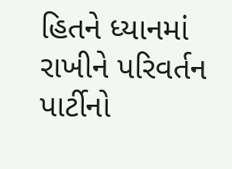હિતને ધ્યાનમાં રાખીને પરિવર્તન પાર્ટીનો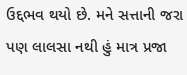ઉદ્દભવ થયો છે. મને સત્તાની જરા પણ લાલસા નથી હું માત્ર પ્રજા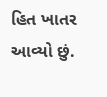હિત ખાતર આવ્યો છું.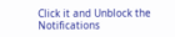Click it and Unblock the Notifications